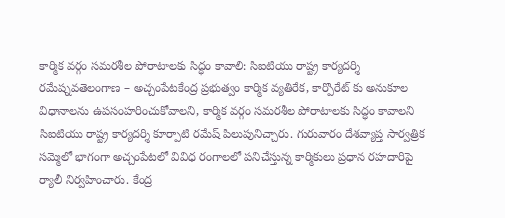కార్మిక వర్గం సమరశీల పోరాటాలకు సిద్ధం కావాలి: సిఐటియు రాష్ట్ర కార్యదర్శి రమేష్నవతెలంగాణ – అచ్చంపేటకేంద్ర ప్రభుత్వం కార్మిక వ్యతిరేక, కార్పొరేట్ కు అనుకూల విధానాలను ఉపసంహరించుకోవాలని, కార్మిక వర్గం సమరశీల పోరాటాలకు సిద్ధం కావాలని సిఐటియు రాష్ట్ర కార్యదర్శి కూర్పాటి రమేష్ పిలుపునిచ్చారు. గురువారం దేశవ్యాప్త సార్వత్రిక సమ్మెలో భాగంగా అచ్చంపేటలో వివిధ రంగాలలో పనిచేస్తున్న కార్మికులు ప్రధాన రహదారిపై ర్యాలీ నిర్వహించారు. కేంద్ర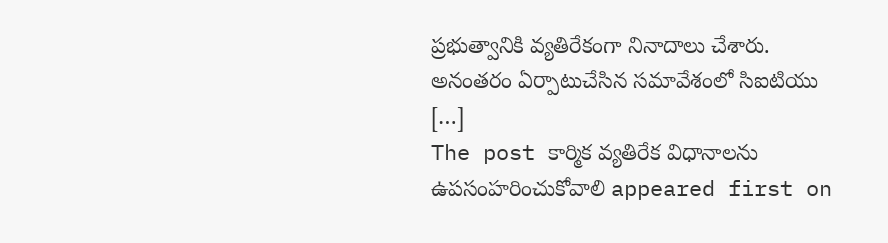ప్రభుత్వానికి వ్యతిరేకంగా నినాదాలు చేశారు. అనంతరం ఏర్పాటుచేసిన సమావేశంలో సిఐటియు […]
The post కార్మిక వ్యతిరేక విధానాలను ఉపసంహరించుకోవాలి appeared first on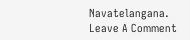Navatelangana.
Leave A Comment